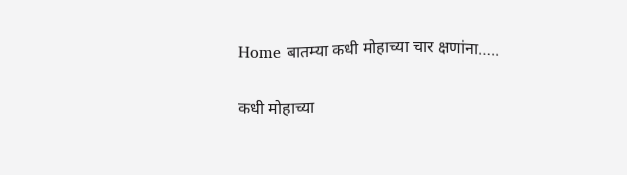Home बातम्या कधी मोहाच्या चार क्षणांना…..

कधी मोहाच्या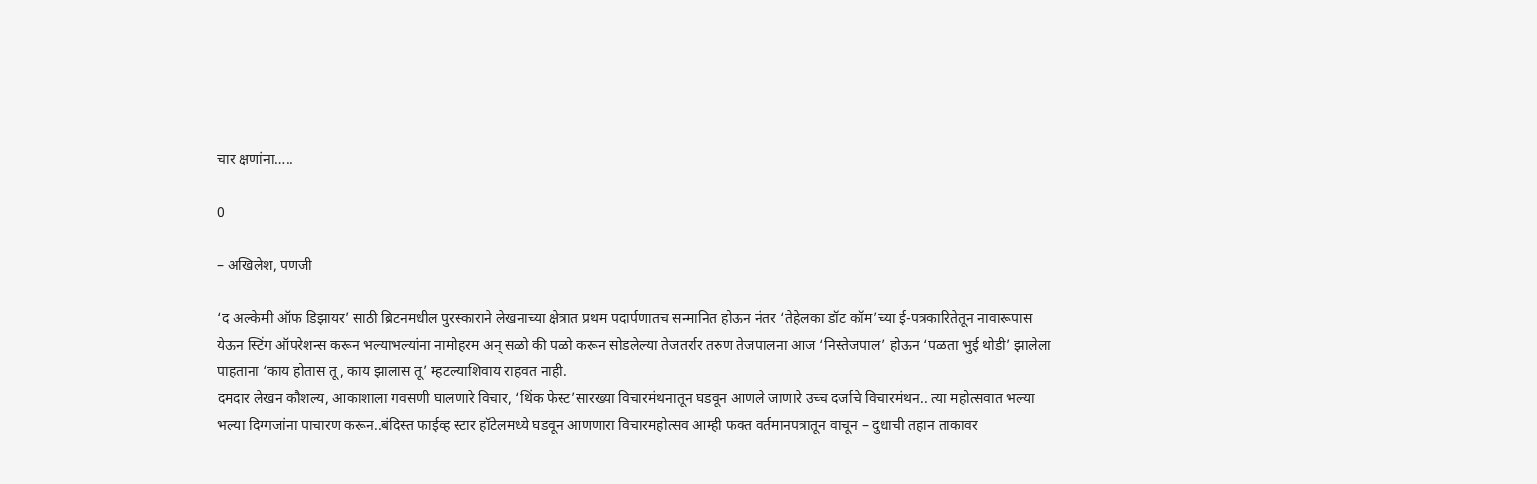चार क्षणांना…..

0

– अखिलेश, पणजी

‘द अल्केमी ऑफ डिझायर’ साठी ब्रिटनमधील पुरस्काराने लेखनाच्या क्षेत्रात प्रथम पदार्पणातच सन्मानित होऊन नंतर ‘तेहेलका डॉट कॉम’च्या ई-पत्रकारितेतून नावारूपास येऊन स्टिंग ऑपरेशन्स करून भल्याभल्यांना नामोहरम अन् सळो की पळो करून सोडलेल्या तेजतर्रार तरुण तेजपालना आज ‘निस्तेजपाल’ होऊन ‘पळता भुई थोडी’ झालेला पाहताना ‘काय होतास तू, काय झालास तू’ म्हटल्याशिवाय राहवत नाही.
दमदार लेखन कौशल्य, आकाशाला गवसणी घालणारे विचार, ‘थिंक फेस्ट’सारख्या विचारमंथनातून घडवून आणले जाणारे उच्च दर्जाचे विचारमंथन.. त्या महोत्सवात भल्या भल्या दिग्गजांना पाचारण करून..बंदिस्त फाईव्ह स्टार हॉटेलमध्ये घडवून आणणारा विचारमहोत्सव आम्ही फक्त वर्तमानपत्रातून वाचून – दुधाची तहान ताकावर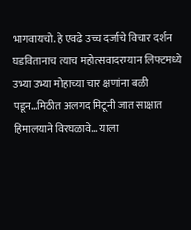भागवायचो. हे एवढे उच्च दर्जाचे विचार दर्शन घडवितानाच त्याच महोत्सवादरम्यान लिफ्टमध्ये उभ्या उभ्या मोहाच्या चार क्षणांना बळी पडून…मिठीत अलगद मिटूनी जात साक्षात हिमालयाने विरघळावे… याला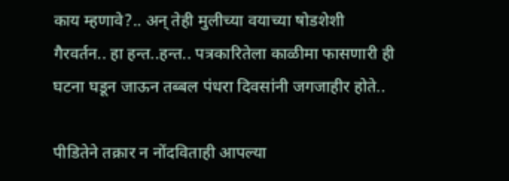काय म्हणावे?.. अन् तेही मुलीच्या वयाच्या षोडशेशी गैरवर्तन.. हा हन्त..हन्त.. पत्रकारितेला काळीमा फासणारी ही घटना घडून जाऊन तब्बल पंधरा दिवसांनी जगजाहीर होते..

पीडितेने तक्रार न नोंदविताही आपल्या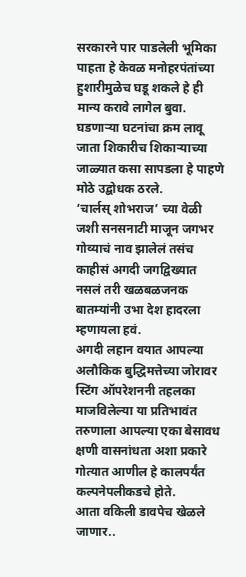सरकारने पार पाडलेली भूमिका पाहता हे केवळ मनोहरपंतांच्या हुशारीमुळेच घडू शकले हे ही मान्य करावे लागेल बुवा. घडणार्‍या घटनांचा क्रम लावू जाता शिकारीच शिकार्‍याच्या जाळ्यात कसा सापडला हे पाहणे मोठे उद्बोधक ठरले.
‘चार्लस् शोभराज’ च्या वेळी जशी सनसनाटी माजून जगभर गोव्याचं नाव झालेलं तसंच काहीसं अगदी जगद्विख्यात नसलं तरी खळबळजनक बातम्यांनी उभा देश हादरला म्हणायला हवं.
अगदी लहान वयात आपल्या अलौकिक बुद्धिमत्तेच्या जोरावर स्टिंग ऑपरेशननी तहलका माजविलेल्या या प्रतिभावंत तरुणाला आपल्या एका बेसावध क्षणी वासनांधता अशा प्रकारे गोत्यात आणील हे कालपर्यंत कल्पनेपलीकडचे होते.
आता वकिली डावपेच खेळले जाणार..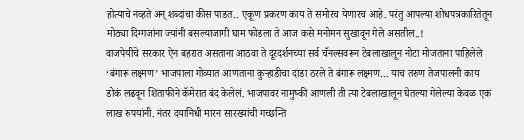होत्याचे नव्हते अन् शब्दांचा कीस पाडत.. एकूण प्रकरण काय ते समोरच येणारच आहे. परंतु आपल्या शोधपत्रकारितेतून मोठ्या दिग्गजांना ज्यांनी बसल्याजागी घाम फोडला ते आज कसे मनोमन सुखावून गेले असतील..!
वाजपेयींचे सरकार ऐन बहरात असताना आठवा ते दूरदर्शनच्या सर्व चॅनल्सवरून टेबलाखालून नोटा मोजताना पाहिलेले ‘बंगारू लक्ष्मण’ भाजपाला गोव्यात आणताना कुर्‍हाडीचा दांडा ठरले ते बंगारू लक्ष्मण… याच तरुण तेजपालनी काय डोकं लढवून शिताफीने कॅमेरात बंद केलेलं. भाजपावर नामुष्की आणली ती त्या टेबलाखालून घेतल्या गेलेल्या केवळ एक लाख रुपयांनी. नंतर दयानिधी मारन सारख्यांची गच्छन्ति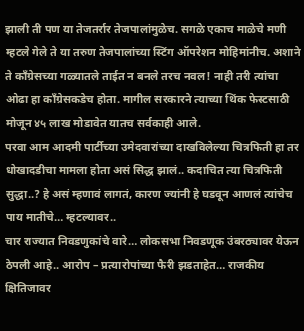झाली ती पण या तेजतर्रार तेजपालांमुळेच. सगळे एकाच माळेचे मणी म्हटले गेले ते या तरुण तेजपालांच्या स्टिंग ऑपरेशन मोहिमांनीच. अशाने ते कॉंग्रेसच्या गळ्यातले ताईत न बनले तरच नवल! नाही तरी त्यांचा ओढा हा कॉंग्रेसकडेच होता. मागील सरकारने त्याच्या थिंक फेस्टसाठी मोजून ४५ लाख मोडावेत यातच सर्वकाही आले.
परवा आम आदमी पार्टीच्या उमेदवारांच्या दाखविलेल्या चित्रफिती हा तर धोखादडीचा मामला होता असं सिद्ध झालं.. कदाचित त्या चित्रफिती सुद्धा..? हे असं म्हणावं लागतं, कारण ज्यांनी हे घडवून आणलं त्यांचेच पाय मातीचे… म्हटल्यावर..
चार राज्यात निवडणुकांचे वारे… लोकसभा निवडणूक उंबरठ्यावर येऊन ठेपली आहे.. आरोप – प्रत्यारोपांच्या फैरी झडताहेत… राजकीय क्षितिजावर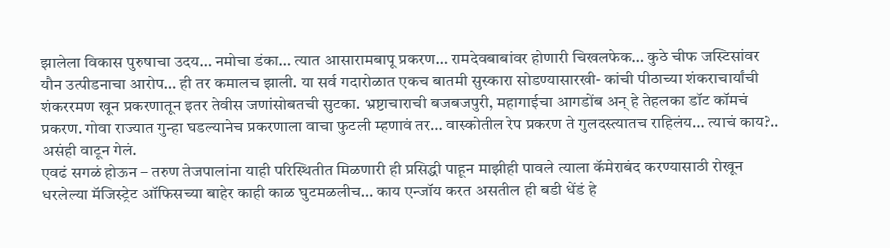झालेला विकास पुरुषाचा उदय… नमोचा डंका… त्यात आसारामबापू प्रकरण… रामदेवबाबांवर होणारी चिखलफेक… कुठे चीफ जस्टिसांवर यौन उत्पीडनाचा आरोप… ही तर कमालच झाली. या सर्व गदारोळात एकच बातमी सुस्कारा सोडण्यासारखी- कांची पीठाच्या शंकराचार्यांची शंकररमण खून प्रकरणातून इतर तेवीस जणांसोबतची सुटका. भ्रष्टाचाराची बजबजपुरी, महागाईचा आगडोंब अन् हे तेहलका डॉट कॉमचं प्रकरण. गोवा राज्यात गुन्हा घडल्यानेच प्रकरणाला वाचा फुटली म्हणावं तर… वास्कोतील रेप प्रकरण ते गुलदस्त्यातच राहिलंय… त्याचं काय?.. असंही वाटून गेलं.
एवढं सगळं होऊन – तरुण तेजपालांना याही परिस्थितीत मिळणारी ही प्रसिद्धी पाहून माझीही पावले त्याला कॅमेराबंद करण्यासाठी रोखून धरलेल्या मॅजिस्ट्रेट ऑफिसच्या बाहेर काही काळ घुटमळलीच… काय एन्जॉय करत असतील ही बडी धेंडं हे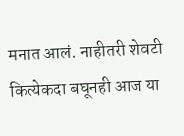मनात आलं. नाहीतरी शेवटी कित्येकदा बघूनही आज या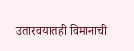उतारवयातही विमानाची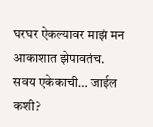घरघर ऐकल्यावर माझं मन आकाशात झेपावतंच. सवय एकेकाची… जाईल कशी?